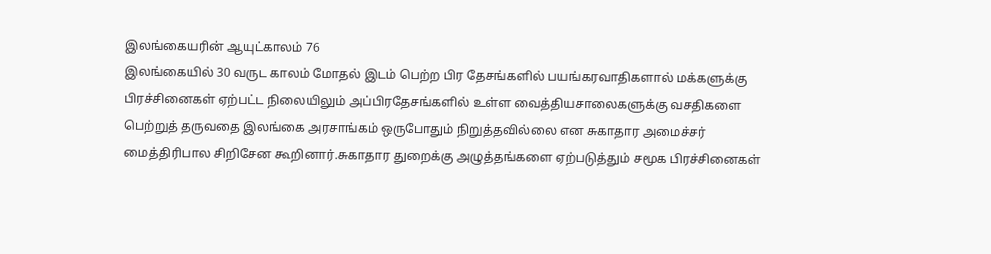இலங்கையரின் ஆயுட்காலம் 76
இலங்கையில் 30 வருட காலம் மோதல் இடம் பெற்ற பிர தேசங்களில் பயங்கரவாதிகளால் மக்களுக்கு பிரச்சினைகள் ஏற்பட்ட நிலையிலும் அப்பிரதேசங்களில் உள்ள வைத்தியசாலைகளுக்கு வசதிகளை பெற்றுத் தருவதை இலங்கை அரசாங்கம் ஒருபோதும் நிறுத்தவில்லை என சுகாதார அமைச்சர் மைத்திரிபால சிறிசேன கூறினார்.சுகாதார துறைக்கு அழுத்தங்களை ஏற்படுத்தும் சமூக பிரச்சினைகள்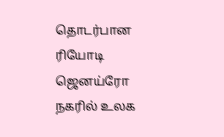தொடர்பான ரியோடி ஜெனய்ரோ நகரில் உலக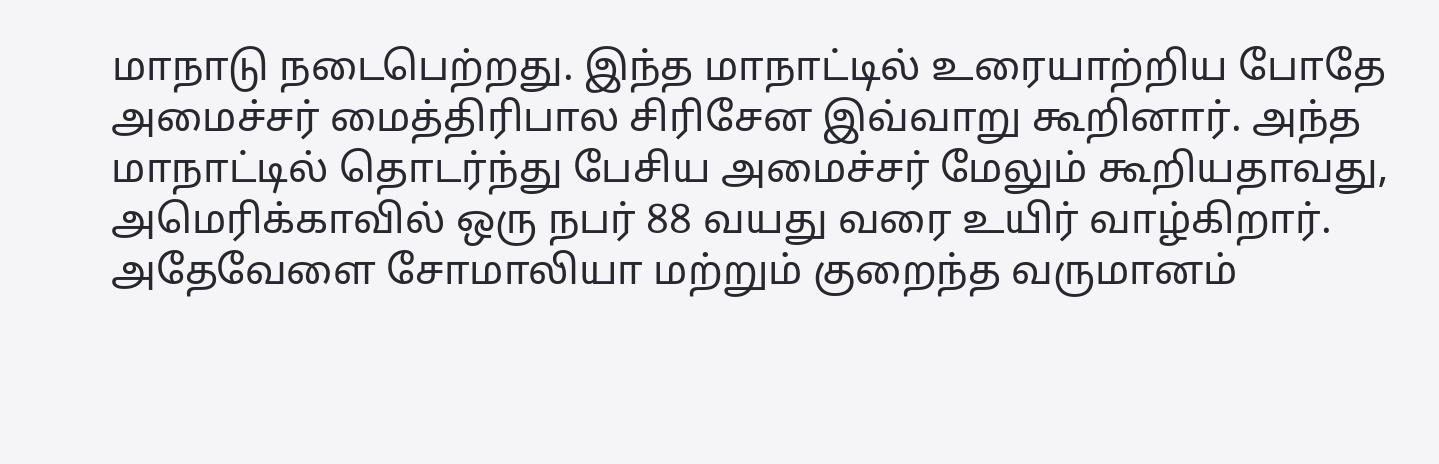மாநாடு நடைபெற்றது. இந்த மாநாட்டில் உரையாற்றிய போதே அமைச்சர் மைத்திரிபால சிரிசேன இவ்வாறு கூறினார். அந்த மாநாட்டில் தொடர்ந்து பேசிய அமைச்சர் மேலும் கூறியதாவது,
அமெரிக்காவில் ஒரு நபர் 88 வயது வரை உயிர் வாழ்கிறார். அதேவேளை சோமாலியா மற்றும் குறைந்த வருமானம்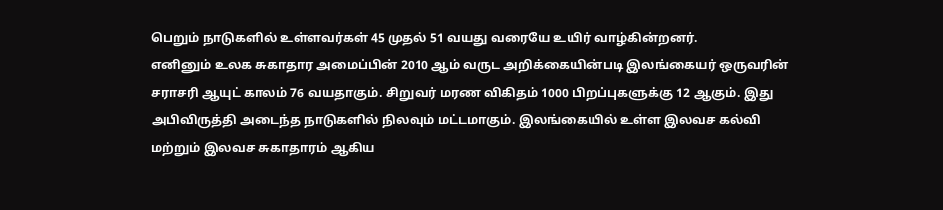பெறும் நாடுகளில் உள்ளவர்கள் 45 முதல் 51 வயது வரையே உயிர் வாழ்கின்றனர்.
எனினும் உலக சுகாதார அமைப்பின் 2010 ஆம் வருட அறிக்கையின்படி இலங்கையர் ஒருவரின் சராசரி ஆயுட் காலம் 76 வயதாகும். சிறுவர் மரண விகிதம் 1000 பிறப்புகளுக்கு 12 ஆகும். இது அபிவிருத்தி அடைந்த நாடுகளில் நிலவும் மட்டமாகும். இலங்கையில் உள்ள இலவச கல்வி மற்றும் இலவச சுகாதாரம் ஆகிய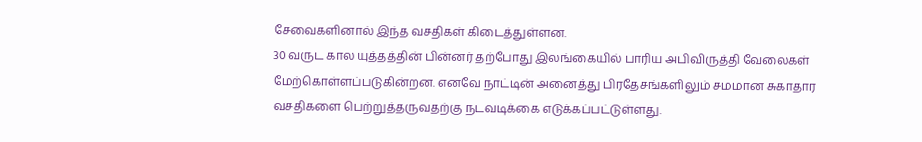சேவைகளினால் இந்த வசதிகள் கிடைத்துள்ளன.
30 வருட கால யுத்தத்தின் பின்னர் தற்போது இலங்கையில் பாரிய அபிவிருத்தி வேலைகள் மேற்கொள்ளப்படுகின்றன. எனவே நாட்டின் அனைத்து பிரதேசங்களிலும் சமமான சுகாதார வசதிகளை பெற்றுத்தருவதற்கு நடவடிக்கை எடுக்கப்பட்டுள்ளது.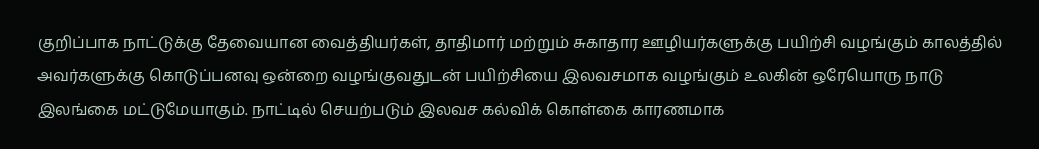குறிப்பாக நாட்டுக்கு தேவையான வைத்தியர்கள், தாதிமார் மற்றும் சுகாதார ஊழியர்களுக்கு பயிற்சி வழங்கும் காலத்தில் அவர்களுக்கு கொடுப்பனவு ஒன்றை வழங்குவதுடன் பயிற்சியை இலவசமாக வழங்கும் உலகின் ஒரேயொரு நாடு இலங்கை மட்டுமேயாகும். நாட்டில் செயற்படும் இலவச கல்விக் கொள்கை காரணமாக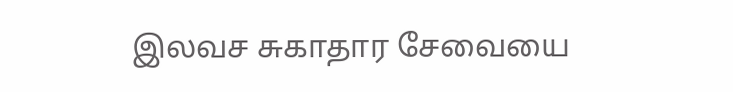இலவச சுகாதார சேவையை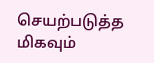செயற்படுத்த மிகவும்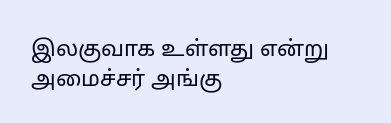இலகுவாக உள்ளது என்று அமைச்சர் அங்கு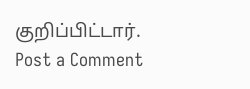குறிப்பிட்டார்.
Post a Comment